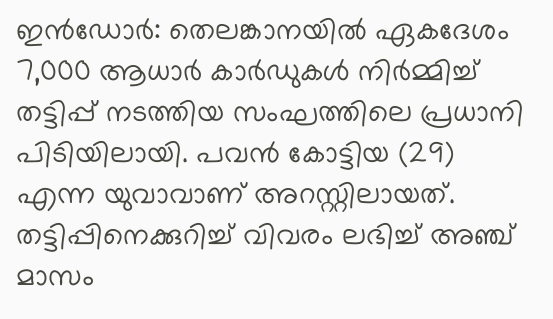ഇൻഡോർ: തെലങ്കാനയിൽ ഏകദേശം 7,000 ആധാർ കാർഡുകൾ നിർമ്മിച്ച് തട്ടിപ്പ് നടത്തിയ സംഘത്തിലെ പ്രധാനി പിടിയിലായി. പവൻ കോട്ടിയ (29) എന്ന യുവാവാണ് അറസ്റ്റിലായത്.
തട്ടിപ്പിനെക്കുറിച്ച് വിവരം ലഭിച്ച് അഞ്ച് മാസം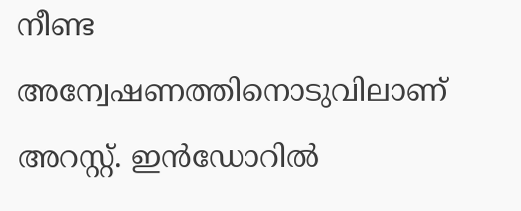നീണ്ട അന്വേഷണത്തിനൊടുവിലാണ് അറസ്റ്റ്. ഇൻഡോറിൽ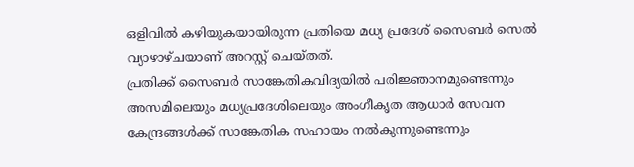ഒളിവിൽ കഴിയുകയായിരുന്ന പ്രതിയെ മധ്യ പ്രദേശ് സൈബർ സെൽ വ്യാഴാഴ്ചയാണ് അറസ്റ്റ് ചെയ്തത്.
പ്രതിക്ക് സൈബർ സാങ്കേതികവിദ്യയിൽ പരിജ്ഞാനമുണ്ടെന്നും അസമിലെയും മധ്യപ്രദേശിലെയും അംഗീകൃത ആധാർ സേവന കേന്ദ്രങ്ങൾക്ക് സാങ്കേതിക സഹായം നൽകുന്നുണ്ടെന്നും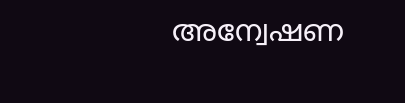അന്വേഷണ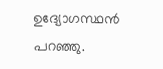ഉദ്യോഗസ്ഥൻ പറഞ്ഞു.